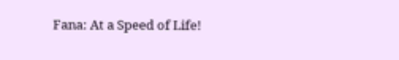Fana: At a Speed of Life!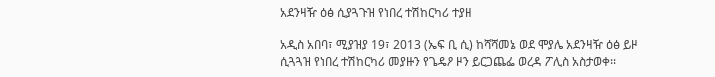አደንዛዥ ዕፅ ሲያጓጉዝ የነበረ ተሽከርካሪ ተያዘ

አዲስ አበባ፣ ሚያዝያ 19፣ 2013 (ኤፍ ቢ ሲ) ከሻሻመኔ ወደ ሞያሌ አደንዛዥ ዕፅ ይዞ ሲጓጓዝ የነበረ ተሽከርካሪ መያዙን የጌዴዖ ዞን ይርጋጨፌ ወረዳ ፖሊስ አስታወቀ፡፡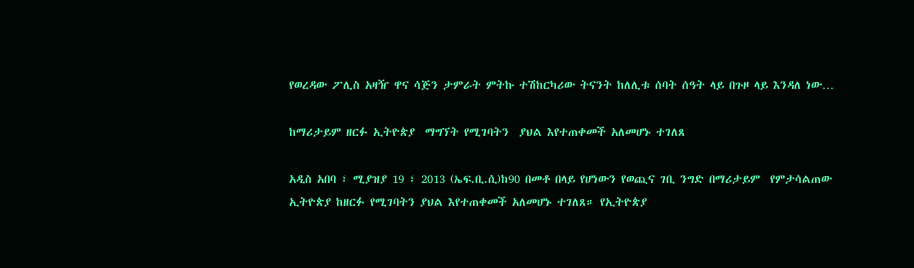የወረዳው ፖሊስ አዛዥ ዋና ሳጅን ታምራት ምትኩ ተሽከርካሪው ትናንት ከለሊቱ ሰባት ሰዓት ላይ በጉዞ ላይ እንዳለ ነው…

ከማሪታይም ዘርፉ ኢትዮጵያ  ማግኘት የሚገባትን  ያህል እየተጠቀመች አለመሆኑ ተገለጸ

አዲስ አበባ ፣ ሚያዝያ 19 ፣ 2013 (ኤፍ.ቢ.ሲ)ከ90 በመቶ በላይ የሆነውን የወጪና ገቢ ንግድ በማሪታይም  የምታሳልጠው  ኢትዮጵያ ከዘርፉ የሚገባትን ያህል እየተጠቀመች አለመሆኑ ተገለጸ። የኢትዮጵያ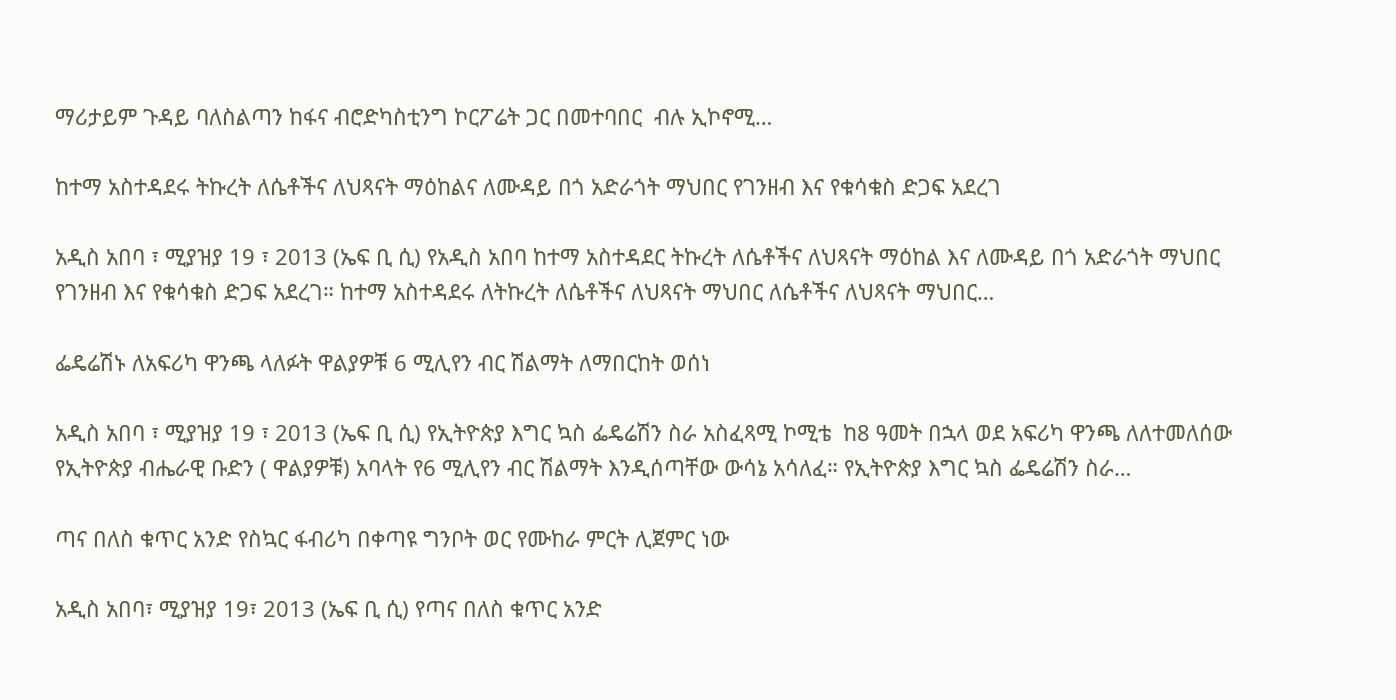ማሪታይም ጉዳይ ባለስልጣን ከፋና ብሮድካስቲንግ ኮርፖሬት ጋር በመተባበር  ብሉ ኢኮኖሚ…

ከተማ አስተዳደሩ ትኩረት ለሴቶችና ለህጻናት ማዕከልና ለሙዳይ በጎ አድራጎት ማህበር የገንዘብ እና የቁሳቁስ ድጋፍ አደረገ

አዲስ አበባ ፣ ሚያዝያ 19 ፣ 2013 (ኤፍ ቢ ሲ) የአዲስ አበባ ከተማ አስተዳደር ትኩረት ለሴቶችና ለህጻናት ማዕከል እና ለሙዳይ በጎ አድራጎት ማህበር የገንዘብ እና የቁሳቁስ ድጋፍ አደረገ። ከተማ አስተዳደሩ ለትኩረት ለሴቶችና ለህጻናት ማህበር ለሴቶችና ለህጻናት ማህበር…

ፌዴሬሽኑ ለአፍሪካ ዋንጫ ላለፉት ዋልያዎቹ 6 ሚሊየን ብር ሽልማት ለማበርከት ወሰነ

አዲስ አበባ ፣ ሚያዝያ 19 ፣ 2013 (ኤፍ ቢ ሲ) የኢትዮጵያ እግር ኳስ ፌዴሬሽን ስራ አስፈጻሚ ኮሚቴ  ከ8 ዓመት በኋላ ወደ አፍሪካ ዋንጫ ለለተመለሰው የኢትዮጵያ ብሔራዊ ቡድን ( ዋልያዎቹ) አባላት የ6 ሚሊየን ብር ሽልማት እንዲሰጣቸው ውሳኔ አሳለፈ። የኢትዮጵያ እግር ኳስ ፌዴሬሽን ስራ…

ጣና በለስ ቁጥር አንድ የስኳር ፋብሪካ በቀጣዩ ግንቦት ወር የሙከራ ምርት ሊጀምር ነው

አዲስ አበባ፣ ሚያዝያ 19፣ 2013 (ኤፍ ቢ ሲ) የጣና በለስ ቁጥር አንድ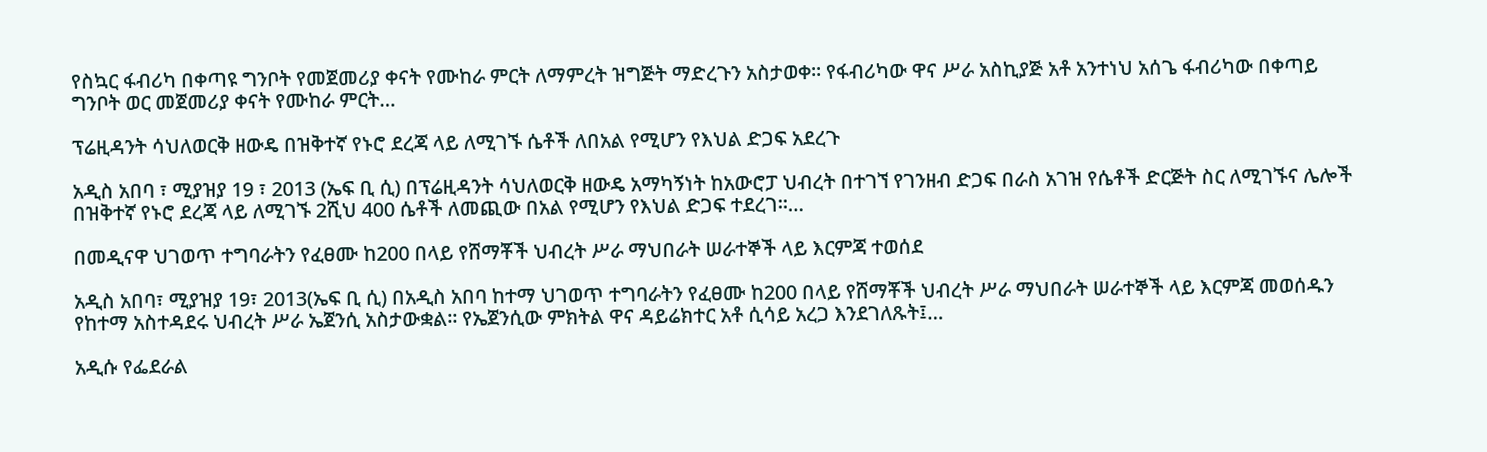የስኳር ፋብሪካ በቀጣዩ ግንቦት የመጀመሪያ ቀናት የሙከራ ምርት ለማምረት ዝግጅት ማድረጉን አስታወቀ፡፡ የፋብሪካው ዋና ሥራ አስኪያጅ አቶ አንተነህ አሰጌ ፋብሪካው በቀጣይ ግንቦት ወር መጀመሪያ ቀናት የሙከራ ምርት…

ፕሬዚዳንት ሳህለወርቅ ዘውዴ በዝቅተኛ የኑሮ ደረጃ ላይ ለሚገኙ ሴቶች ለበአል የሚሆን የእህል ድጋፍ አደረጉ

አዲስ አበባ ፣ ሚያዝያ 19 ፣ 2013 (ኤፍ ቢ ሲ) በፕሬዚዳንት ሳህለወርቅ ዘውዴ አማካኝነት ከአውሮፓ ህብረት በተገኘ የገንዘብ ድጋፍ በራስ አገዝ የሴቶች ድርጅት ስር ለሚገኙና ሌሎች በዝቅተኛ የኑሮ ደረጃ ላይ ለሚገኙ 2ሺህ 400 ሴቶች ለመጪው በአል የሚሆን የእህል ድጋፍ ተደረገ።…

በመዲናዋ ህገወጥ ተግባራትን የፈፀሙ ከ200 በላይ የሸማቾች ህብረት ሥራ ማህበራት ሠራተኞች ላይ እርምጃ ተወሰደ

አዲስ አበባ፣ ሚያዝያ 19፣ 2013(ኤፍ ቢ ሲ) በአዲስ አበባ ከተማ ህገወጥ ተግባራትን የፈፀሙ ከ200 በላይ የሸማቾች ህብረት ሥራ ማህበራት ሠራተኞች ላይ እርምጃ መወሰዱን የከተማ አስተዳደሩ ህብረት ሥራ ኤጀንሲ አስታውቋል። የኤጀንሲው ምክትል ዋና ዳይሬክተር አቶ ሲሳይ አረጋ እንደገለጹት፤…

አዲሱ የፌደራል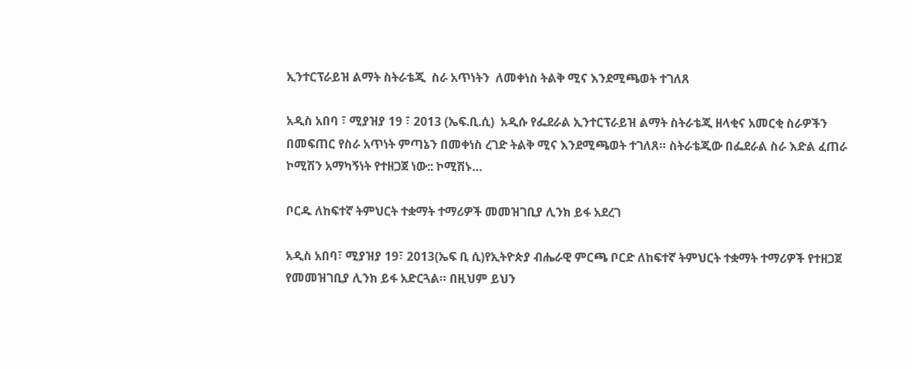ኢንተርፕራይዝ ልማት ስትራቴጂ  ስራ አጥነትን  ለመቀነስ ትልቅ ሚና እንደሚጫወት ተገለጸ

አዲስ አበባ ፣ ሚያዝያ 19 ፣ 2013 (ኤፍ.ቢ.ሲ)  አዲሱ የፌደራል ኢንተርፕራይዝ ልማት ስትራቴጂ ዘላቂና አመርቂ ስራዎችን በመፍጠር የስራ አጥነት ምጣኔን በመቀነስ ረገድ ትልቅ ሚና እንደሚጫወት ተገለጸ። ስትራቴጂው በፌደራል ስራ እድል ፈጠራ ኮሚሽን አማካኝነት የተዘጋጀ ነው:: ኮሚሽኑ…

ቦርዱ ለከፍተኛ ትምህርት ተቋማት ተማሪዎች መመዝገቢያ ሊንክ ይፋ አደረገ

አዲስ አበባ፣ ሚያዝያ 19፣ 2013(ኤፍ ቢ ሲ)የኢትዮጵያ ብሔራዊ ምርጫ ቦርድ ለከፍተኛ ትምህርት ተቋማት ተማሪዎች የተዘጋጀ የመመዝገቢያ ሊንክ ይፋ አድርጓል። በዚህም ይህን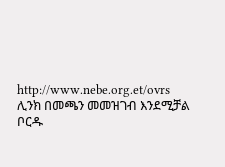http://www.nebe.org.et/ovrs ሊንክ በመጫን መመዝገብ እንደሚቻል ቦርዱ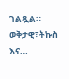ገልጿል። ወቅታዊ፣ትኩስ እና…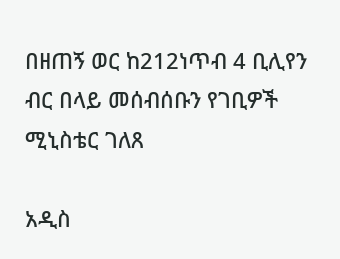በዘጠኝ ወር ከ212ነጥብ 4 ቢሊየን ብር በላይ መሰብሰቡን የገቢዎች ሚኒስቴር ገለጸ

አዲስ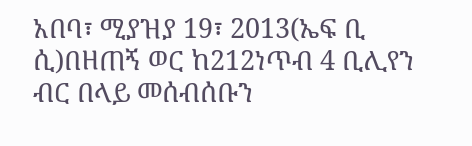አበባ፣ ሚያዝያ 19፣ 2013(ኤፍ ቢ ሲ)በዘጠኝ ወር ከ212ነጥብ 4 ቢሊየን ብር በላይ መሰብሰቡን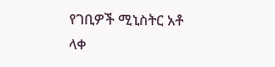የገቢዎች ሚኒስትር አቶ ላቀ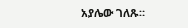አያሌው ገለጹ።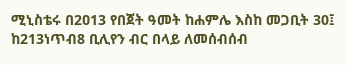ሚኒስቴሩ በ2ዐ13 የበጀት ዓመት ከሐምሌ እስከ መጋቢት 30፤ ከ213ነጥብ8 ቢሊየን ብር በላይ ለመሰብሰብ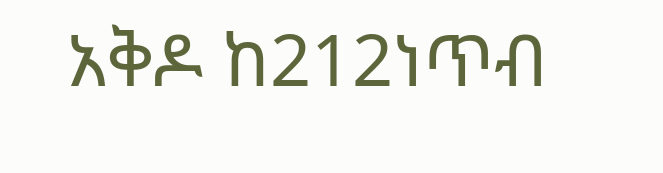አቅዶ ከ212ነጥብ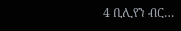4 ቢሊየን ብር…